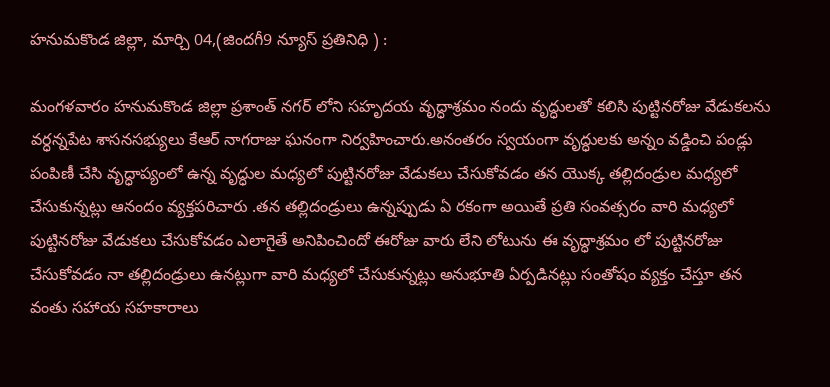హనుమకొండ జిల్లా, మార్చి 04,(జిందగీ9 న్యూస్ ప్రతినిధి ) :

మంగళవారం హనుమకొండ జిల్లా ప్రశాంత్ నగర్ లోని సహృదయ వృద్ధాశ్రమం నందు వృద్ధులతో కలిసి పుట్టినరోజు వేడుకలను వర్ధన్నపేట శాసనసభ్యులు కేఆర్ నాగరాజు ఘనంగా నిర్వహించారు.అనంతరం స్వయంగా వృద్ధులకు అన్నం వడ్డించి పండ్లు పంపిణీ చేసి వృద్ధాప్యంలో ఉన్న వృద్ధుల మధ్యలో పుట్టినరోజు వేడుకలు చేసుకోవడం తన యొక్క తల్లిదండ్రుల మధ్యలో చేసుకున్నట్లు ఆనందం వ్యక్తపరిచారు .తన తల్లిదండ్రులు ఉన్నప్పుడు ఏ రకంగా అయితే ప్రతి సంవత్సరం వారి మధ్యలో పుట్టినరోజు వేడుకలు చేసుకోవడం ఎలాగైతే అనిపించిందో ఈరోజు వారు లేని లోటును ఈ వృద్ధాశ్రమం లో పుట్టినరోజు చేసుకోవడం నా తల్లిదండ్రులు ఉనట్లుగా వారి మధ్యలో చేసుకున్నట్లు అనుభూతి ఏర్పడినట్లు సంతోషం వ్యక్తం చేస్తూ తన వంతు సహాయ సహకారాలు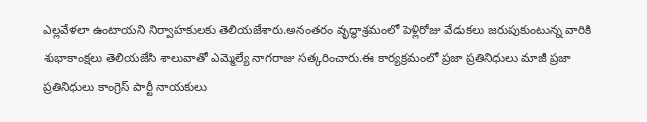ఎల్లవేళలా ఉంటాయని నిర్వాహకులకు తెలియజేశారు.అనంతరం వృద్ధాశ్రమంలో పెళ్లిరోజు వేడుకలు జరుపుకుంటున్న వారికి శుభాకాంక్షలు తెలియజేసి శాలువాతో ఎమ్మెల్యే నాగరాజు సత్కరించారు.ఈ కార్యక్రమంలో ప్రజా ప్రతినిధులు మాజీ ప్రజా ప్రతినిధులు కాంగ్రెస్ పార్టీ నాయకులు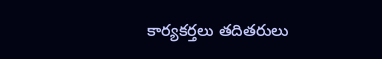కార్యకర్తలు తదితరులు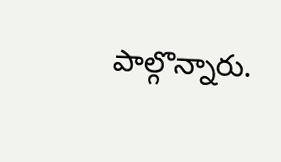పాల్గొన్నారు.